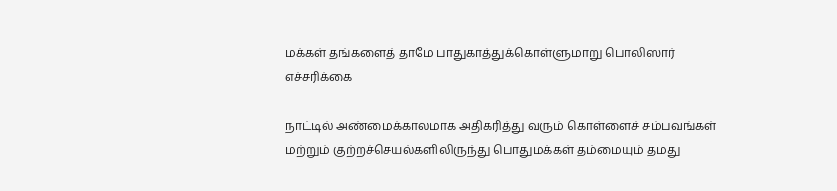மக்கள் தங்களைத் தாமே பாதுகாத்துக்கொள்ளுமாறு பொலிஸார் எச்சரிக்கை

நாட்டில் அண்மைக்காலமாக அதிகரித்து வரும் கொள்ளைச் சம்பவங்கள் மற்றும் குற்றச்செயல்களிலிருந்து பொதுமக்கள் தம்மையும் தமது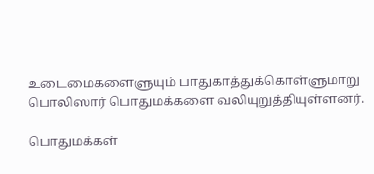உடைமைகளைளுயும் பாதுகாத்துக்கொள்ளுமாறு பொலிஸார் பொதுமக்களை வலியுறுத்தியுள்ளனர்.

பொதுமக்கள்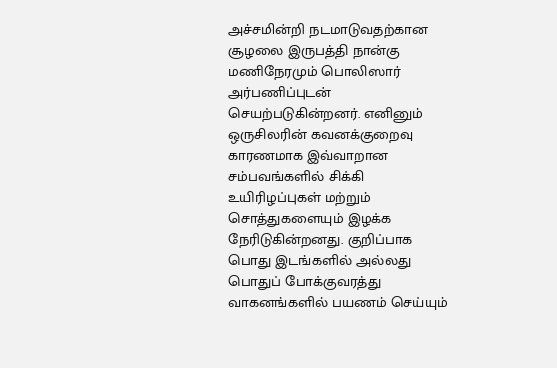அச்சமின்றி நடமாடுவதற்கான சூழலை இருபத்தி நான்கு மணிநேரமும் பொலிஸார் அர்பணிப்புடன் செயற்படுகின்றனர். எனினும் ஒருசிலரின் கவனக்குறைவு காரணமாக இவ்வாறான சம்பவங்களில் சிக்கி உயிரிழப்புகள் மற்றும் சொத்துகளையும் இழக்க நேரிடுகின்றனது. குறிப்பாக பொது இடங்களில் அல்லது பொதுப் போக்குவரத்து வாகனங்களில் பயணம் செய்யும்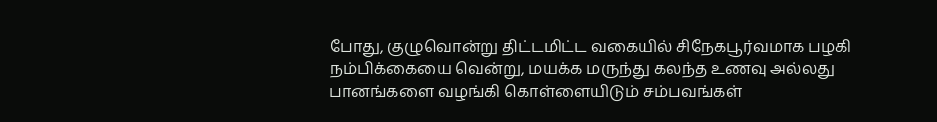போது, குழுவொன்று திட்டமிட்ட வகையில் சிநேகபூர்வமாக பழகி நம்பிக்கையை வென்று, மயக்க மருந்து கலந்த உணவு அல்லது பானங்களை வழங்கி கொள்ளையிடும் சம்பவங்கள்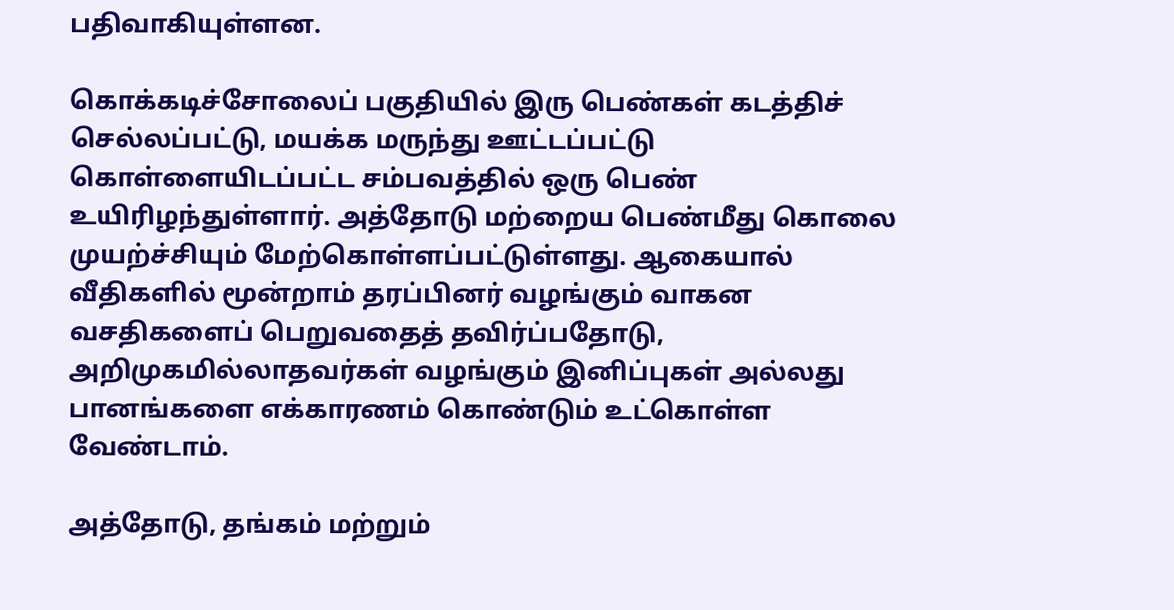பதிவாகியுள்ளன.

கொக்கடிச்சோலைப் பகுதியில் இரு பெண்கள் கடத்திச் செல்லப்பட்டு, மயக்க மருந்து ஊட்டப்பட்டு கொள்ளையிடப்பட்ட சம்பவத்தில் ஒரு பெண் உயிரிழந்துள்ளார். அத்தோடு மற்றைய பெண்மீது கொலை முயற்ச்சியும் மேற்கொள்ளப்பட்டுள்ளது. ஆகையால் வீதிகளில் மூன்றாம் தரப்பினர் வழங்கும் வாகன வசதிகளைப் பெறுவதைத் தவிர்ப்பதோடு, அறிமுகமில்லாதவர்கள் வழங்கும் இனிப்புகள் அல்லது பானங்களை எக்காரணம் கொண்டும் உட்கொள்ள வேண்டாம்.

அத்தோடு, தங்கம் மற்றும்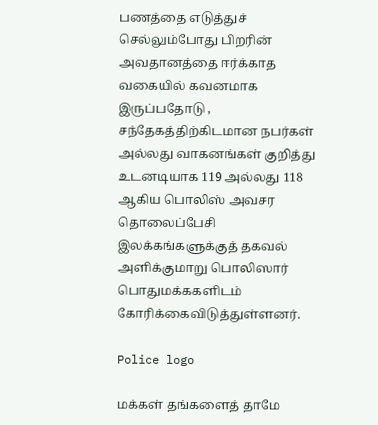பணத்தை எடுத்துச் செல்லும்போது பிறரின் அவதானத்தை ஈர்க்காத வகையில் கவனமாக இருப்பதோடு , சந்தேகத்திற்கிடமான நபர்கள் அல்லது வாகனங்கள் குறித்து உடனடியாக 119 அல்லது 118 ஆகிய பொலிஸ் அவசர தொலைப்பேசி இலக்கங்களுக்குத் தகவல் அளிக்குமாறு பொலிஸார் பொதுமக்ககளிடம் கோரிக்கைவிடுத்துள்ளனர்.

Police logo

மக்கள் தங்களைத் தாமே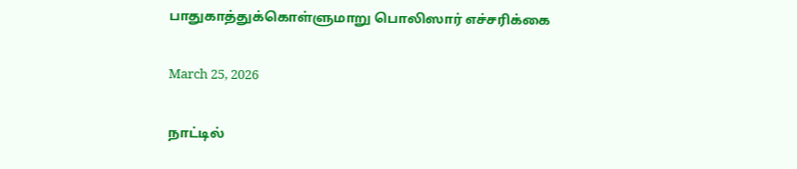பாதுகாத்துக்கொள்ளுமாறு பொலிஸார் எச்சரிக்கை

March 25, 2026

நாட்டில்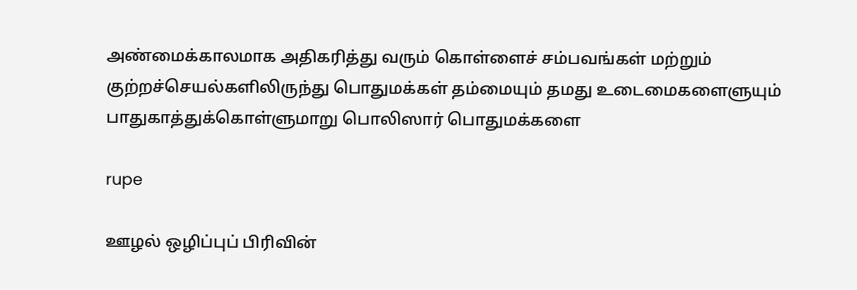அண்மைக்காலமாக அதிகரித்து வரும் கொள்ளைச் சம்பவங்கள் மற்றும் குற்றச்செயல்களிலிருந்து பொதுமக்கள் தம்மையும் தமது உடைமைகளைளுயும் பாதுகாத்துக்கொள்ளுமாறு பொலிஸார் பொதுமக்களை

rupe

ஊழல் ஒழிப்புப் பிரிவின்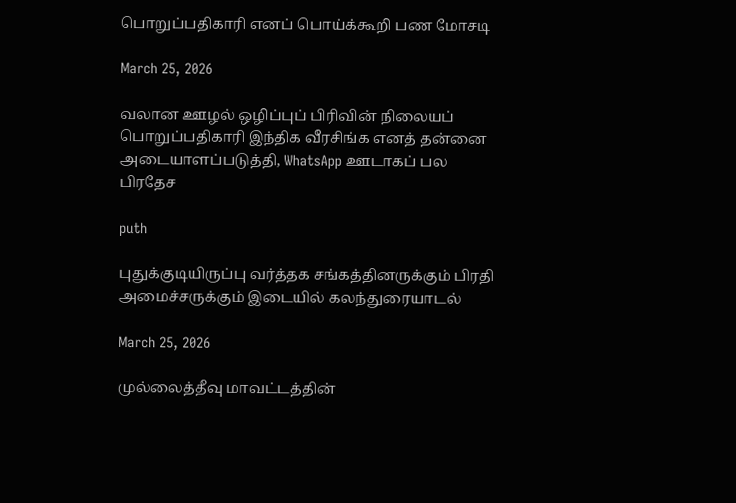பொறுப்பதிகாரி எனப் பொய்க்கூறி பண மோசடி

March 25, 2026

வலான ஊழல் ஒழிப்புப் பிரிவின் நிலையப் பொறுப்பதிகாரி இந்திக வீரசிங்க எனத் தன்னை அடையாளப்படுத்தி, WhatsApp ஊடாகப் பல பிரதேச

puth

புதுக்குடியிருப்பு வர்த்தக சங்கத்தினருக்கும் பிரதி அமைச்சருக்கும் இடையில் கலந்துரையாடல்

March 25, 2026

முல்லைத்தீவு மாவட்டத்தின்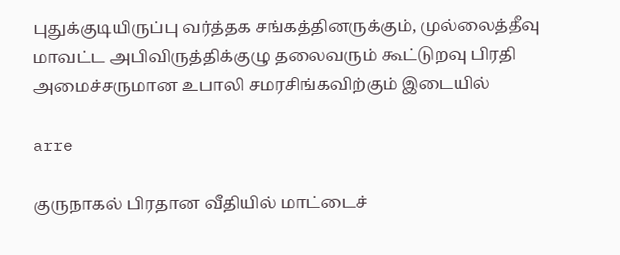புதுக்குடியிருப்பு வர்த்தக சங்கத்தினருக்கும், முல்லைத்தீவு மாவட்ட அபிவிருத்திக்குழு தலைவரும் கூட்டுறவு பிரதி அமைச்சருமான உபாலி சமரசிங்கவிற்கும் இடையில்

arre

குருநாகல் பிரதான வீதியில் மாட்டைச்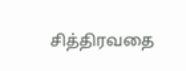சித்திரவதை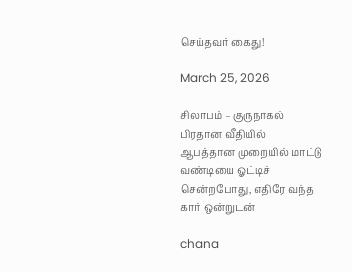செய்தவர் கைது!

March 25, 2026

சிலாபம் – குருநாகல் பிரதான வீதியில் ஆபத்தான முறையில் மாட்டு வண்டியை ஓட்டிச் சென்றபோது, எதிரே வந்த கார் ஒன்றுடன்

chana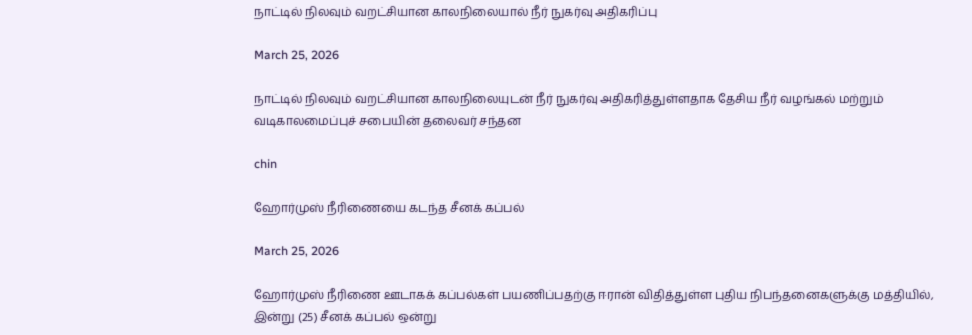நாட்டில் நிலவும் வறட்சியான காலநிலையால் நீர் நுகர்வு அதிகரிப்பு

March 25, 2026

நாட்டில் நிலவும் வறட்சியான காலநிலையுடன் நீர் நுகர்வு அதிகரித்துள்ளதாக தேசிய நீர் வழங்கல் மற்றும் வடிகாலமைப்புச் சபையின் தலைவர் சந்தன

chin

ஹோர்முஸ் நீரிணையை கடந்த சீனக் கப்பல்

March 25, 2026

ஹோர்முஸ் நீரிணை ஊடாகக் கப்பல்கள் பயணிப்பதற்கு ஈரான் விதித்துள்ள புதிய நிபந்தனைகளுக்கு மத்தியில், இன்று (25) சீனக் கப்பல் ஒன்று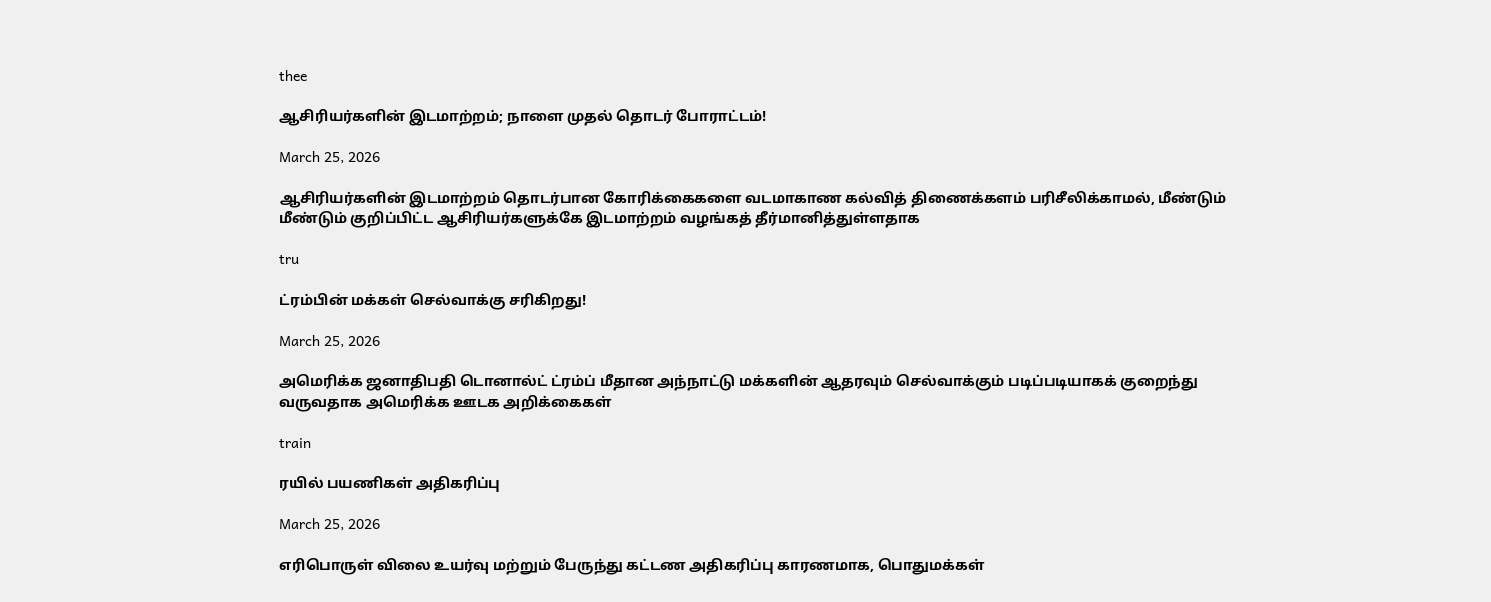thee

ஆசிரியர்களின் இடமாற்றம்; நாளை முதல் தொடர் போராட்டம்!

March 25, 2026

ஆசிரியர்களின் இடமாற்றம் தொடர்பான கோரிக்கைகளை வடமாகாண கல்வித் திணைக்களம் பரிசீலிக்காமல், மீண்டும் மீண்டும் குறிப்பிட்ட ஆசிரியர்களுக்கே இடமாற்றம் வழங்கத் தீர்மானித்துள்ளதாக

tru

ட்ரம்பின் மக்கள் செல்வாக்கு சரிகிறது!

March 25, 2026

அமெரிக்க ஜனாதிபதி டொனால்ட் ட்ரம்ப் மீதான அந்நாட்டு மக்களின் ஆதரவும் செல்வாக்கும் படிப்படியாகக் குறைந்து வருவதாக அமெரிக்க ஊடக அறிக்கைகள்

train

ரயில் பயணிகள் அதிகரிப்பு

March 25, 2026

எரிபொருள் விலை உயர்வு மற்றும் பேருந்து கட்டண அதிகரிப்பு காரணமாக, பொதுமக்கள்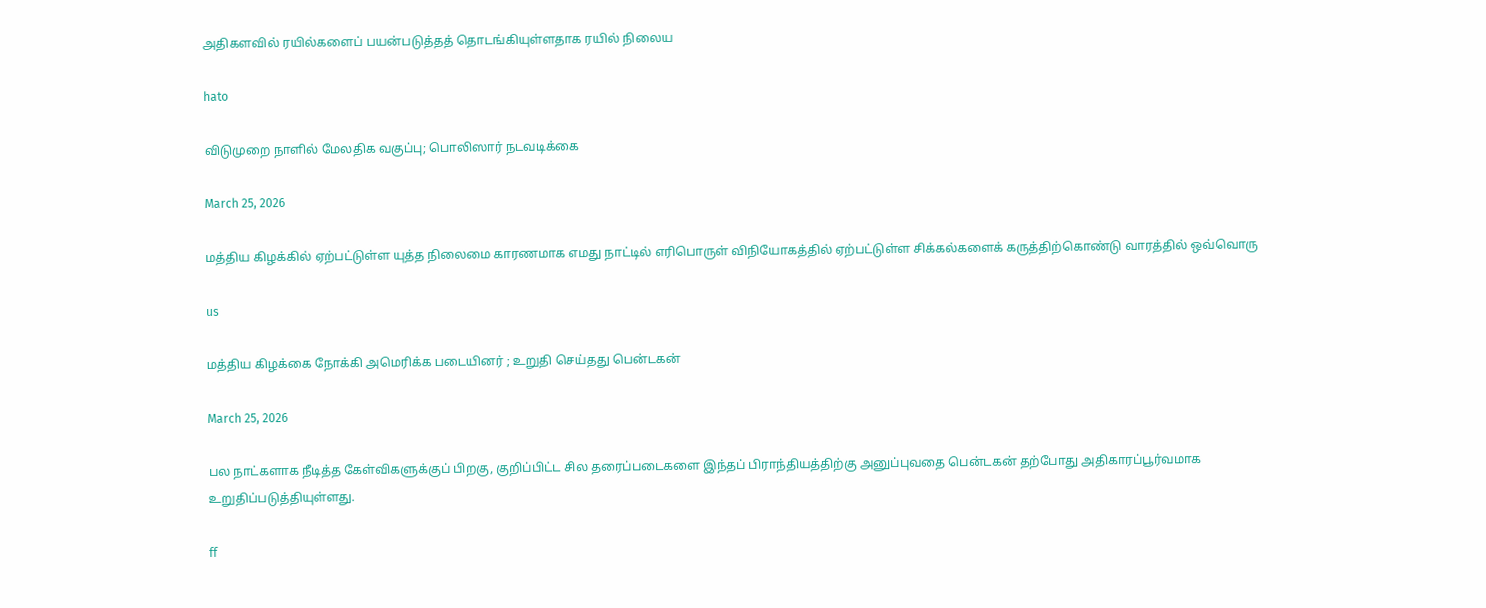அதிகளவில் ரயில்களைப் பயன்படுத்தத் தொடங்கியுள்ளதாக ரயில் நிலைய

hato

விடுமுறை நாளில் மேலதிக வகுப்பு; பொலிஸார் நடவடிக்கை

March 25, 2026

மத்திய கிழக்கில் ஏற்பட்டுள்ள யுத்த நிலைமை காரணமாக எமது நாட்டில் எரிபொருள் விநியோகத்தில் ஏற்பட்டுள்ள சிக்கல்களைக் கருத்திற்கொண்டு வாரத்தில் ஒவ்வொரு

us

மத்திய கிழக்கை நோக்கி அமெரிக்க படையினர் ; உறுதி செய்தது பென்டகன்

March 25, 2026

பல நாட்களாக நீடித்த கேள்விகளுக்குப் பிறகு, குறிப்பிட்ட சில தரைப்படைகளை இந்தப் பிராந்தியத்திற்கு அனுப்புவதை பென்டகன் தற்போது அதிகாரப்பூர்வமாக உறுதிப்படுத்தியுள்ளது.

ff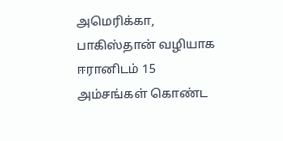அமெரிக்கா, பாகிஸ்தான் வழியாக ஈரானிடம் 15 அம்சங்கள் கொண்ட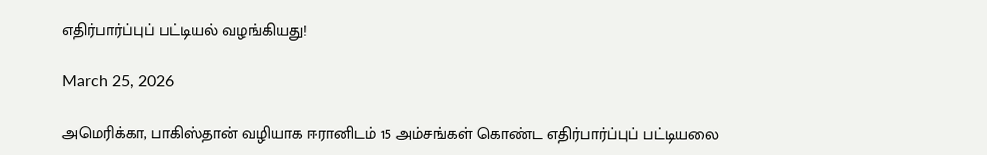எதிர்பார்ப்புப் பட்டியல் வழங்கியது!

March 25, 2026

அமெரிக்கா, பாகிஸ்தான் வழியாக ஈரானிடம் 15 அம்சங்கள் கொண்ட எதிர்பார்ப்புப் பட்டியலை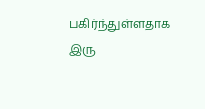பகிர்ந்துள்ளதாக இரு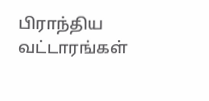பிராந்திய வட்டாரங்கள்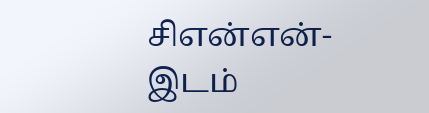சிஎன்என்-இடம்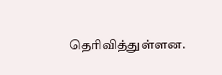தெரிவித்துள்ளன.